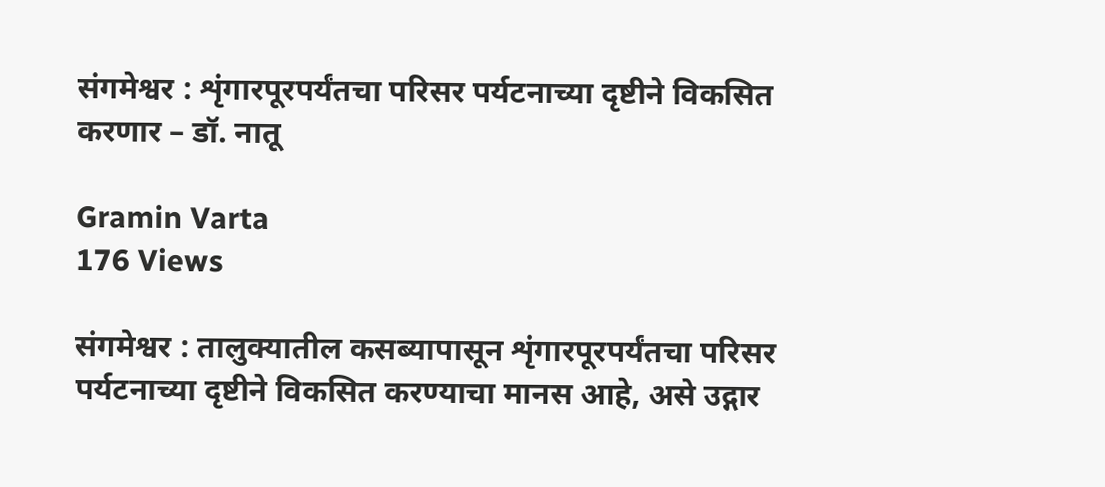संगमेश्वर : शृंगारपूरपर्यंतचा परिसर पर्यटनाच्या दृष्टीने विकसित करणार – डॉ. नातू

Gramin Varta
176 Views

संगमेश्वर : तालुक्यातील कसब्यापासून शृंगारपूरपर्यंतचा परिसर पर्यटनाच्या दृष्टीने विकसित करण्याचा मानस आहे, असे उद्गार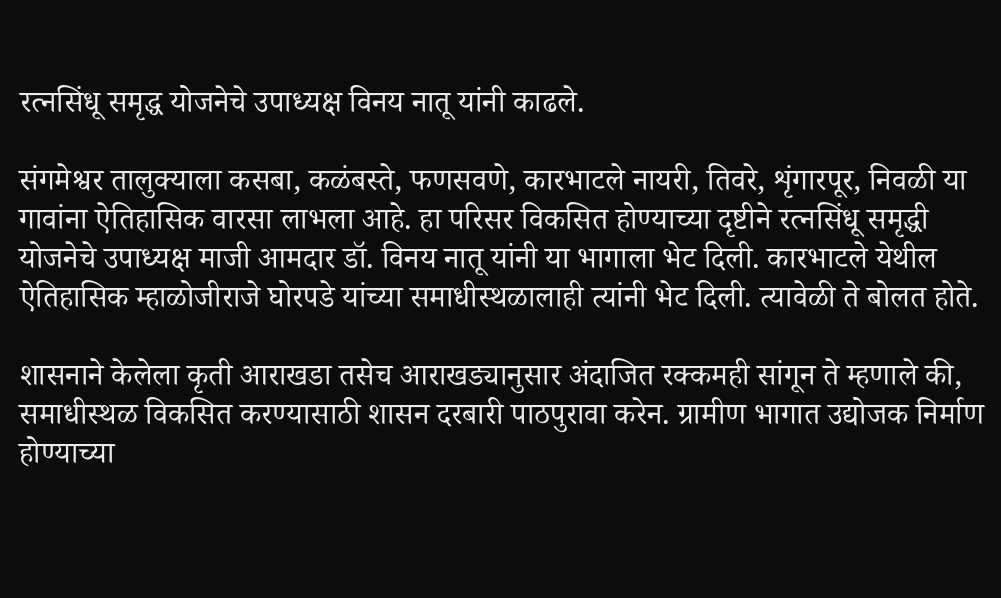रत्नसिंधू समृद्ध योजनेचे उपाध्यक्ष विनय नातू यांनी काढले.

संगमेश्वर तालुक्याला कसबा, कळंबस्ते, फणसवणे, कारभाटले नायरी, तिवरे, शृंगारपूर, निवळी या गावांना ऐतिहासिक वारसा लाभला आहे. हा परिसर विकसित होण्याच्या दृष्टीने रत्नसिंधू समृद्धी योजनेचे उपाध्यक्ष माजी आमदार डॉ. विनय नातू यांनी या भागाला भेट दिली. कारभाटले येथील ऐतिहासिक म्हाळोजीराजे घोरपडे यांच्या समाधीस्थळालाही त्यांनी भेट दिली. त्यावेळी ते बोलत होते.

शासनाने केलेला कृती आराखडा तसेच आराखड्यानुसार अंदाजित रक्कमही सांगून ते म्हणाले की, समाधीस्थळ विकसित करण्यासाठी शासन दरबारी पाठपुरावा करेन. ग्रामीण भागात उद्योजक निर्माण होण्याच्या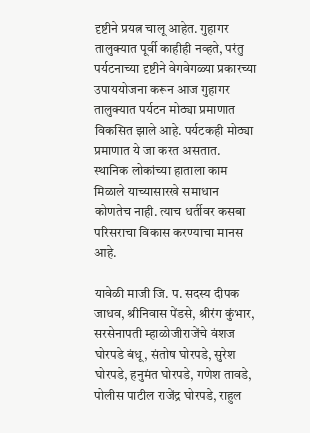दृष्टीने प्रयत्न चालू आहेत. गुहागर तालुक्यात पूर्वी काहीही नव्हते, परंतु पर्यटनाच्या दृष्टीने वेगवेगळ्या प्रकारच्या उपाययोजना करून आज गुहागर तालुक्यात पर्यटन मोठ्या प्रमाणात विकसित झाले आहे. पर्यटकही मोठ्या प्रमाणात ये जा करत असतात. स्थानिक लोकांच्या हाताला काम मिळाले याच्यासारखे समाधान कोणतेच नाही. त्याच धर्तीवर कसबा परिसराचा विकास करण्याचा मानस आहे.

यावेळी माजी जि. प. सदस्य दीपक जाधव, श्रीनिवास पेंडसे, श्रीरंग कुंभार, सरसेनापती म्हाळोजीराजेंचे वंशज घोरपडे बंधू, संतोष घोरपडे, सुरेश घोरपडे, हनुमंत घोरपडे, गणेश तावडे, पोलीस पाटील राजेंद्र घोरपडे, राहुल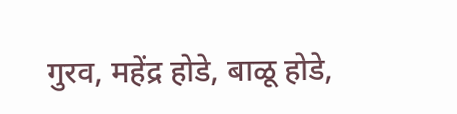गुरव, महेंद्र होडे, बाळू होडे,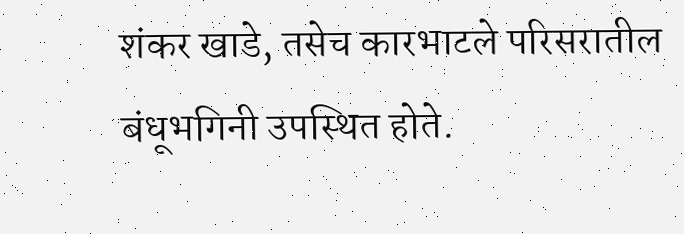शंकर खाडे, तसेच कारभाटले परिसरातील बंधूभगिनी उपस्थित होते.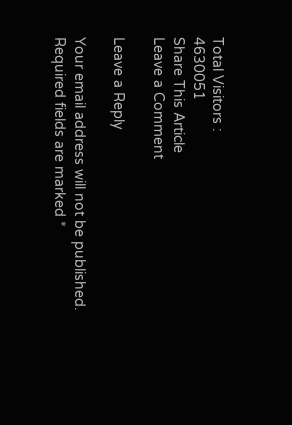Total Visitors :
4630051
Share This Article
Leave a Comment

Leave a Reply

Your email address will not be published. Required fields are marked *